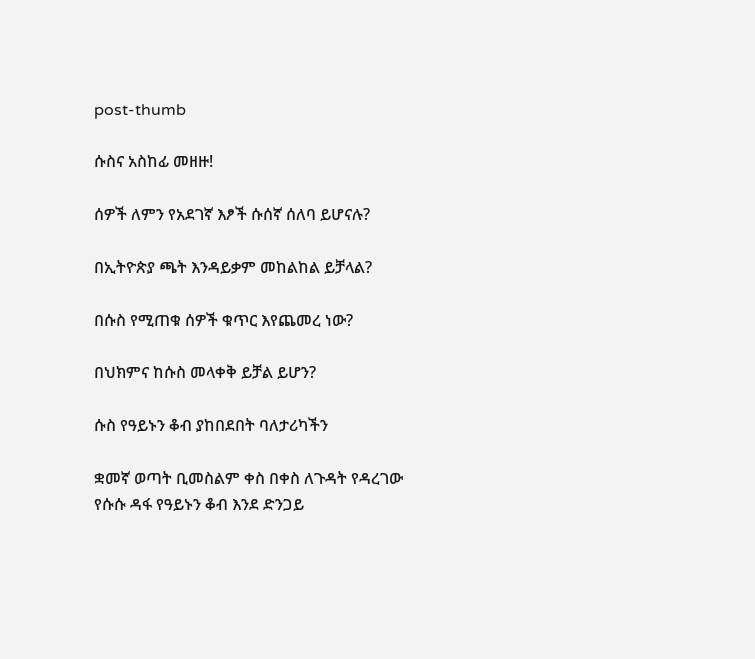post-thumb

ሱስና አስከፊ መዘዙ!

ሰዎች ለምን የአደገኛ እፆች ሱሰኛ ሰለባ ይሆናሉ?

በኢትዮጵያ ጫት እንዳይቃም መከልከል ይቻላል?

በሱስ የሚጠቁ ሰዎች ቁጥር እየጨመረ ነው?

በህክምና ከሱስ መላቀቅ ይቻል ይሆን?

ሱስ የዓይኑን ቆብ ያከበደበት ባለታሪካችን

ቋመኛ ወጣት ቢመስልም ቀስ በቀስ ለጉዳት የዳረገው የሱሱ ዳፋ የዓይኑን ቆብ እንደ ድንጋይ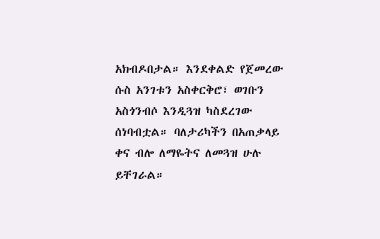አክብዶበታል። እንደቀልድ የጀመረው ሱስ አንገቱን አስቀርቅሮ፣ ወገቡን አስጎንብሶ እንዲጓዝ ካስደረገው ሰነባብቷል። ባለታሪካችን በአጠቃላይ ቀና ብሎ ለማዬትና ለመጓዝ ሁሉ ይቸገራል።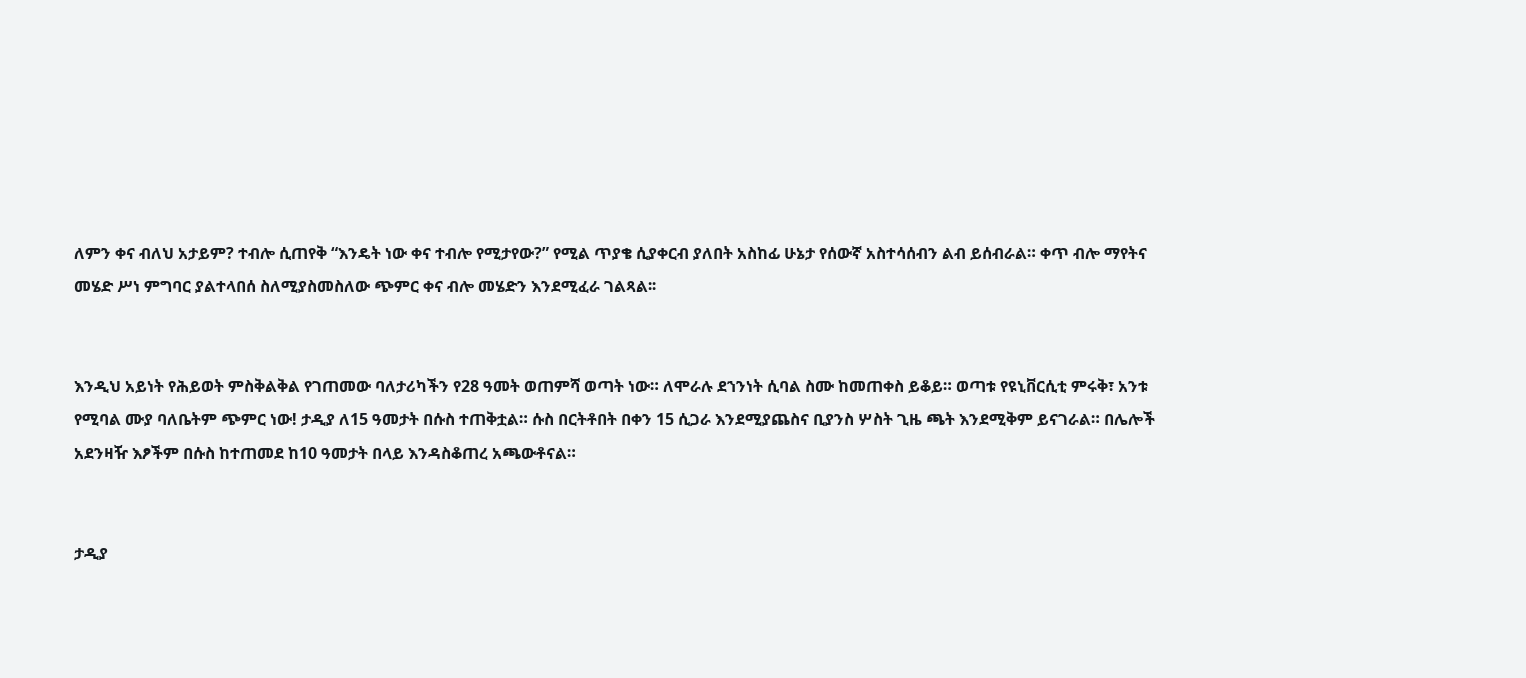ለምን ቀና ብለህ አታይም? ተብሎ ሲጠየቅ “እንዴት ነው ቀና ተብሎ የሚታየው?” የሚል ጥያቄ ሲያቀርብ ያለበት አስከፊ ሁኔታ የሰውኛ አስተሳሰብን ልብ ይሰብራል። ቀጥ ብሎ ማየትና መሄድ ሥነ ምግባር ያልተላበሰ ስለሚያስመስለው ጭምር ቀና ብሎ መሄድን እንደሚፈራ ገልጻል፡፡


እንዲህ አይነት የሕይወት ምስቅልቅል የገጠመው ባለታሪካችን የ28 ዓመት ወጠምሻ ወጣት ነው። ለሞራሉ ደኀንነት ሲባል ስሙ ከመጠቀስ ይቆይ። ወጣቱ የዩኒቨርሲቲ ምሩቅ፣ አንቱ የሚባል ሙያ ባለቤትም ጭምር ነው! ታዲያ ለ15 ዓመታት በሱስ ተጠቅቷል። ሱስ በርትቶበት በቀን 15 ሲጋራ እንደሚያጨስና ቢያንስ ሦስት ጊዜ ጫት እንደሚቅም ይናገራል። በሌሎች አደንዛዥ እፆችም በሱስ ከተጠመደ ከ10 ዓመታት በላይ እንዳስቆጠረ አጫውቶናል።


ታዲያ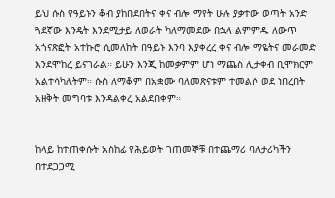ይህ ሱስ የዓይኑን ቆብ ያከበደበትና ቀና ብሎ ማየት ሁሉ ያቃተው ወጣት አንድ ጓደኛው እንዴት እንደሚታይ ለወራት ካለማመደው በኋላ ልምምዱ ለውጥ አጎናጽፎት አተኩሮ ሲመለከት በዓይኑ እንባ እያቀረረ ቀና ብሎ ማዬትና መራመድ እንደሞከረ ይናገራል። ይሁን እንጂ ከመቃምም ሆነ ማጨስ ሊታቀብ ቢሞክርም አልተሳካለትም። ሱስ ለማቆም በአቋሙ ባለመጽናቱም ተመልሶ ወደ ነበረበት  አዘቅት መግባቱ እንዳልቀረ አልደበቀም።


ከላይ ከተጠቀሱት አስከፊ የሕይወት ገጠመኞቹ በተጨማሪ ባለታሪካችን በተደጋጋሚ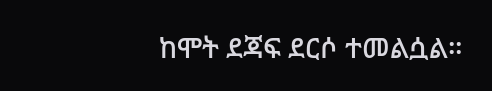ከሞት ደጃፍ ደርሶ ተመልሷል።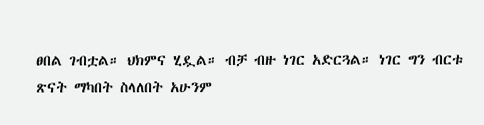ፀበል ገብቷል። ህክምና ሂዷል። ብቻ ብዙ ነገር አድርጓል። ነገር ግን ብርቱ ጽናት ማካበት ስላለበት አሁንም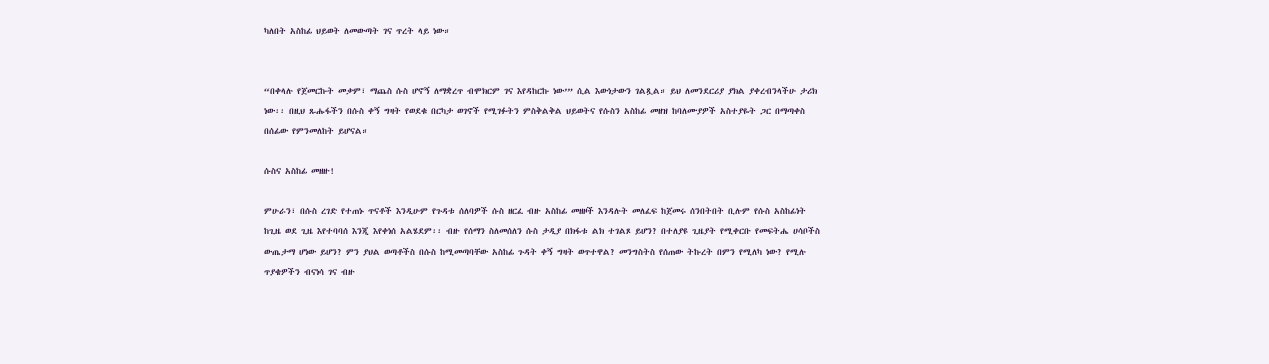ካለበት አስከፊ ህይወት ለመውጣት ገና ጥረት ላይ ነው።


“በቀላሉ የጀመርኩት መቃም፣ ማጨስ ሱስ ሆኖኝ ለማቋረጥ ብሞክርም ገና እየዳከርኩ ነው’” ሲል እውነታውን ገልጿል። ይህ ለመንደርሪያ ያክል ያቀረብንላችሁ ታሪክ ነው፡፡ በዚህ ጹሑፋችን በሱስ ቀኝ ግዛት የወደቁ በርካታ ወገኖች የሚገፉትን ምስቅልቅል ህይወትና የሱስን አስከፊ መዘዝ ከባለሙያዎች አስተያዬት ጋር በማጣቀስ በሰፊው የምንመለከት ይሆናል።

ሱስና አስከፊ መዘዙ!

ምሁራን፣ በሱስ ረገድ የተጠኑ ጥናቶች እንዲሁም የጉዳቱ ሰለባዎች ሱስ ዘርፈ ብዙ አስከፊ መዘዞች እንዳሉት መለፈፍ ከጀመሩ ሰንበትበት ቢሉም የሱስ አስከፊነት ከጊዜ ወደ ጊዜ እየተባባሰ እንጂ እየቀነሰ አልሄደም፡፡ ብዙ የሰማን ስለመሰለን ሱስ ታዲያ በክፋቱ ልክ ተገልጾ ይሆን? በተለያዩ ጊዜያት የሚቀርቡ የመፍትሔ ሀሳቦችስ ውጤታማ ሆነው ይሆን? ምን ያህል ወጣቶችስ በሱስ ከሚመጣባቸው አስከፊ ጉዳት ቀኝ ግዛት ወጥተዋል? መንግስትስ የሰጠው ትኩረት በምን የሚለካ ነው? የሚሉ ጥያቄዎችን ብናነሳ ገና ብዙ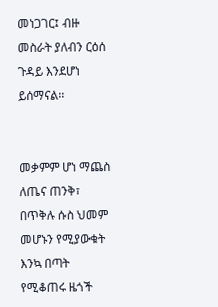መነጋገር፤ ብዙ መስራት ያለብን ርዕሰ ጉዳይ እንደሆነ ይሰማናል፡፡


መቃምም ሆነ ማጨስ ለጤና ጠንቅ፣ በጥቅሉ ሱስ ህመም መሆኑን የሚያውቁት እንኳ በጣት የሚቆጠሩ ዜጎች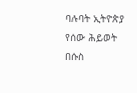ባሉባት ኢትዮጵያ የሰው ሕይወት በሱስ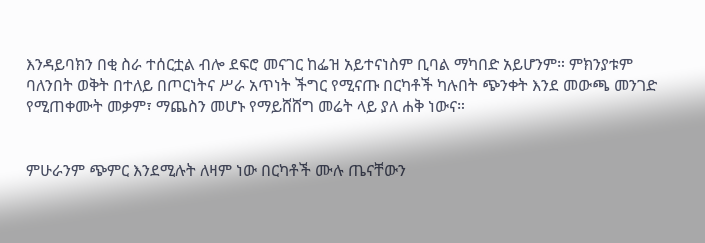እንዳይባክን በቂ ስራ ተሰርቷል ብሎ ደፍሮ መናገር ከፌዝ አይተናነስም ቢባል ማካበድ አይሆንም። ምክንያቱም ባለንበት ወቅት በተለይ በጦርነትና ሥራ አጥነት ችግር የሚናጡ በርካቶች ካሉበት ጭንቀት እንደ መውጫ መንገድ የሚጠቀሙት መቃም፣ ማጨስን መሆኑ የማይሸሸግ መሬት ላይ ያለ ሐቅ ነውና።


ምሁራንም ጭምር እንደሚሉት ለዛም ነው በርካቶች ሙሉ ጤናቸውን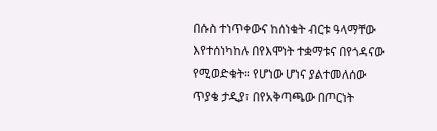በሱስ ተነጥቀውና ከሰነቁት ብርቱ ዓላማቸው እየተሰነካከሉ በየእሞነት ተቋማቱና በየጎዳናው የሚወድቁት። የሆነው ሆነና ያልተመለሰው ጥያቄ ታዲያ፣ በየአቅጣጫው በጦርነት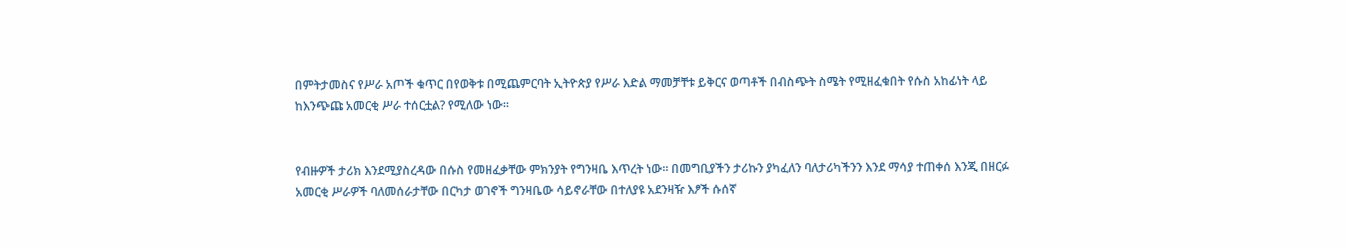በምትታመስና የሥራ አጦች ቁጥር በየወቅቱ በሚጨምርባት ኢትዮጵያ የሥራ እድል ማመቻቸቱ ይቅርና ወጣቶች በብስጭት ስሜት የሚዘፈቁበት የሱስ አከፊነት ላይ ከእንጭጩ አመርቂ ሥራ ተሰርቷል? የሚለው ነው።


የብዙዎች ታሪክ እንደሚያስረዳው በሱስ የመዘፈቃቸው ምክንያት የግንዛቤ እጥረት ነው። በመግቢያችን ታሪኩን ያካፈለን ባለታሪካችንን እንደ ማሳያ ተጠቀሰ እንጂ በዘርፉ አመርቂ ሥራዎች ባለመሰራታቸው በርካታ ወገኖች ግንዛቤው ሳይኖራቸው በተለያዩ አደንዛዥ እፆች ሱሰኛ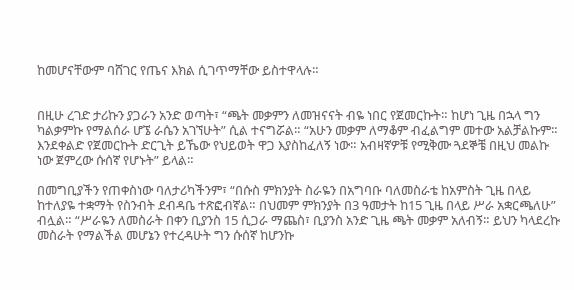ከመሆናቸውም ባሸገር የጤና እክል ሲገጥማቸው ይስተዋላሉ።


በዚሁ ረገድ ታሪኩን ያጋራን አንድ ወጣት፣ “ጫት መቃምን ለመዝናናት ብዬ ነበር የጀመርኩት። ከሆነ ጊዜ በኋላ ግን ካልቃምኩ የማልሰራ ሆኜ ራሴን አገኘሁት” ሲል ተናግሯል። “አሁን መቃም ለማቆም ብፈልግም መተው አልቻልኩም። እንደቀልድ የጀመርኩት ድርጊት ይኼው የህይወት ዋጋ እያስከፈለኝ ነው። አብዛኛዎቹ የሚቅሙ ጓደኞቼ በዚህ መልኩ ነው ጀምረው ሱሰኛ የሆኑት” ይላል።

በመግቢያችን የጠቀስነው ባለታሪካችንም፣ “በሱስ ምክንያት ስራዬን በአግባቡ ባለመስራቴ ከአምስት ጊዜ በላይ ከተለያዬ ተቋማት የስንብት ደብዳቤ ተጽፎብኛል። በህመም ምክንያት በ3 ዓመታት ከ15 ጊዜ በላይ ሥራ አቋርጫለሁ” ብሏል። “ሥራዬን ለመስራት በቀን ቢያንስ 15 ሲጋራ ማጨስ፣ ቢያንስ አንድ ጊዜ ጫት መቃም አለብኝ። ይህን ካላደረኩ መስራት የማልችል መሆኔን የተረዳሁት ግን ሱሰኛ ከሆንኩ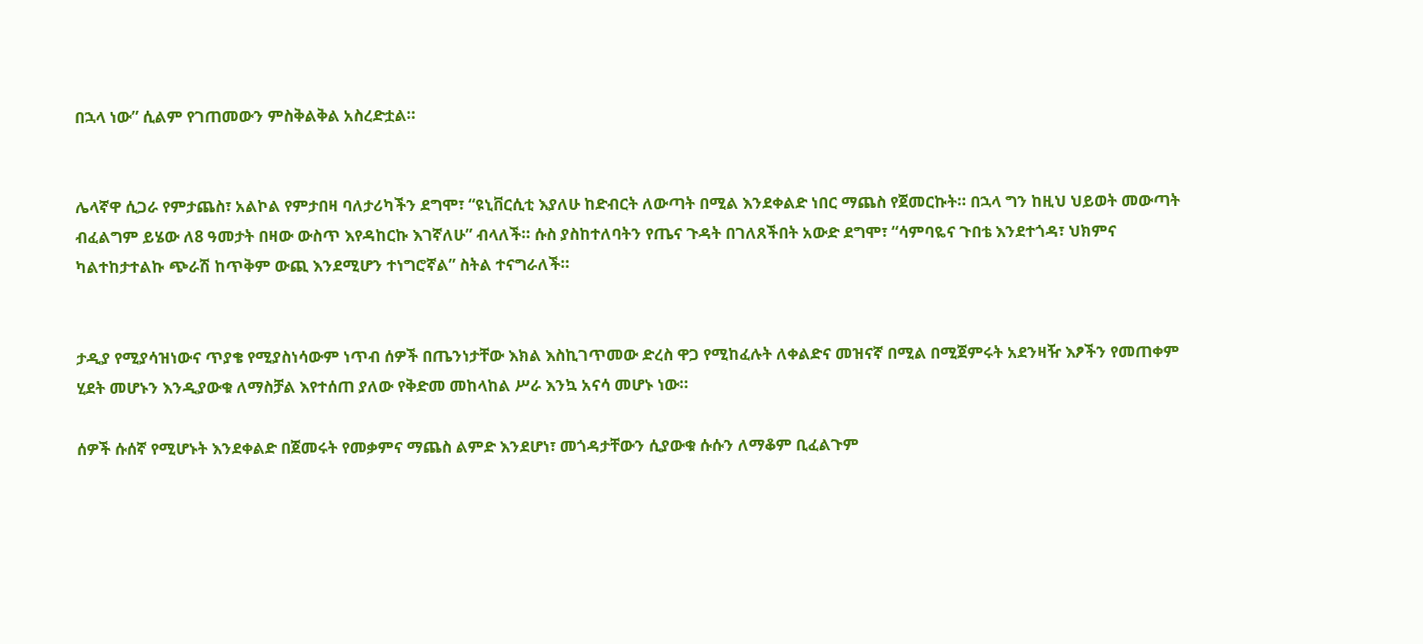በኋላ ነው” ሲልም የገጠመውን ምስቅልቅል አስረድቷል።


ሌላኛዋ ሲጋራ የምታጨስ፣ አልኮል የምታበዛ ባለታሪካችን ደግሞ፣ “ዩኒቨርሲቲ እያለሁ ከድብርት ለውጣት በሚል እንደቀልድ ነበር ማጨስ የጀመርኩት። በኋላ ግን ከዚህ ህይወት መውጣት ብፈልግም ይሄው ለ8 ዓመታት በዛው ውስጥ እየዳከርኩ እገኛለሁ” ብላለች። ሱስ ያስከተለባትን የጤና ጉዳት በገለጸችበት አውድ ደግሞ፣ “ሳምባዬና ጉበቴ እንደተጎዳ፣ ህክምና ካልተከታተልኩ ጭራሽ ከጥቅም ውጪ እንደሚሆን ተነግሮኛል” ስትል ተናግራለች።


ታዲያ የሚያሳዝነውና ጥያቄ የሚያስነሳውም ነጥብ ሰዎች በጤንነታቸው እክል እስኪገጥመው ድረስ ዋጋ የሚከፈሉት ለቀልድና መዝናኛ በሚል በሚጀምሩት አደንዛዥ እፆችን የመጠቀም ሂደት መሆኑን እንዲያውቁ ለማስቻል እየተሰጠ ያለው የቅድመ መከላከል ሥራ እንኳ አናሳ መሆኑ ነው።

ሰዎች ሱሰኛ የሚሆኑት እንደቀልድ በጀመሩት የመቃምና ማጨስ ልምድ እንደሆነ፣ መጎዳታቸውን ሲያውቁ ሱሱን ለማቆም ቢፈልጉም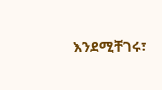እንደሚቸገሩ፣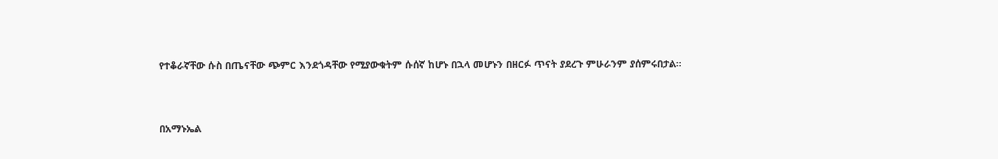የተቆራኛቸው ሱስ በጤናቸው ጭምር እንደጎዳቸው የሚያውቁትም ሱሰኛ ከሆኑ በኋላ መሆኑን በዘርፉ ጥናት ያደረጉ ምሁራንም ያሰምሩበታል።


በአማኑኤል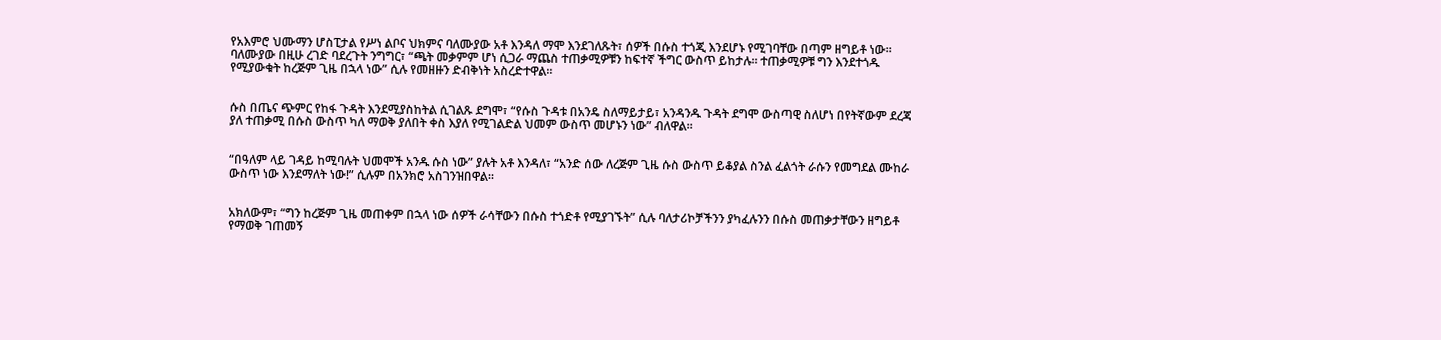የአእምሮ ህሙማን ሆስፒታል የሥነ ልቦና ህክምና ባለሙያው አቶ እንዳለ ማሞ እንደገለጹት፣ ሰዎች በሱስ ተጎጂ እንደሆኑ የሚገባቸው በጣም ዘግይቶ ነው። ባለሙያው በዚሁ ረገድ ባደረጉት ንግግር፣ “ጫት መቃምም ሆነ ሲጋራ ማጨስ ተጠቃሚዎቹን ከፍተኛ ችግር ውስጥ ይከታሉ። ተጠቃሚዎቹ ግን እንደተጎዱ የሚያውቁት ከረጅም ጊዜ በኋላ ነው” ሲሉ የመዘዙን ድብቅነት አስረድተዋል።


ሱስ በጤና ጭምር የከፋ ጉዳት እንደሚያስከትል ሲገልጹ ደግሞ፣ “የሱስ ጉዳቱ በአንዴ ስለማይታይ፣ አንዳንዱ ጉዳት ደግሞ ውስጣዊ ስለሆነ በየትኛውም ደረጃ ያለ ተጠቃሚ በሱስ ውስጥ ካለ ማወቅ ያለበት ቀስ እያለ የሚገልድል ህመም ውስጥ መሆኑን ነው” ብለዋል።


“በዓለም ላይ ገዳይ ከሚባሉት ህመሞች አንዱ ሱስ ነው” ያሉት አቶ እንዳለ፣ “አንድ ሰው ለረጅም ጊዜ ሱስ ውስጥ ይቆያል ስንል ፈልጎት ራሱን የመግደል ሙከራ ውስጥ ነው እንደማለት ነው!” ሲሉም በአንክሮ አስገንዝበዋል።


አክለውም፣ “ግን ከረጅም ጊዜ መጠቀም በኋላ ነው ሰዎች ራሳቸውን በሱስ ተጎድቶ የሚያገኙት” ሲሉ ባለታሪኮቻችንን ያካፈሉንን በሱስ መጠቃታቸውን ዘግይቶ የማወቅ ገጠመኝ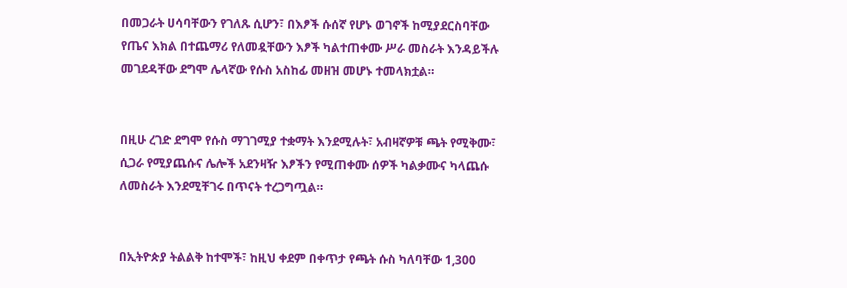በመጋራት ሀሳባቸውን የገለጹ ሲሆን፣ በእፆች ሱሰኛ የሆኑ ወገኖች ከሚያደርስባቸው የጤና እክል በተጨማሪ የለመዷቸውን እፆች ካልተጠቀሙ ሥራ መስራት እንዳይችሉ መገደዳቸው ደግሞ ሌላኛው የሱስ አስከፊ መዘዝ መሆኑ ተመላክቷል።


በዚሁ ረገድ ደግሞ የሱስ ማገገሚያ ተቋማት እንደሚሉት፣ አብዛኛዎቹ ጫት የሚቅሙ፣ ሲጋራ የሚያጨሱና ሌሎች አደንዛዥ እፆችን የሚጠቀሙ ሰዎች ካልቃሙና ካላጨሱ ለመስራት እንደሚቸገሩ በጥናት ተረጋግጧል።


በኢትዮጵያ ትልልቅ ከተሞች፣ ከዚህ ቀደም በቀጥታ የጫት ሱስ ካለባቸው 1,300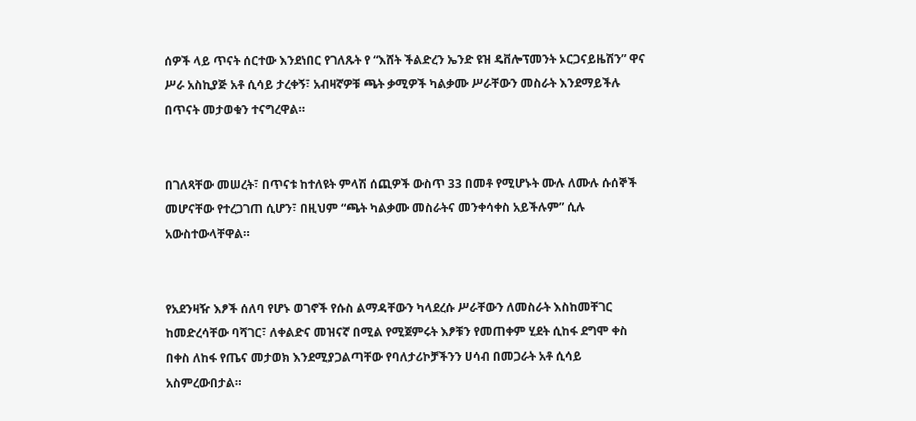ሰዎች ላይ ጥናት ሰርተው እንደነበር የገለጹት የ “እሸት ችልድረን ኤንድ ዩዝ ዴቨሎፕመንት ኦርጋናይዜሽን” ዋና ሥራ አስኪያጅ አቶ ሲሳይ ታረቀኝ፣ አብዛኛዎቹ ጫት ቃሚዎች ካልቃሙ ሥራቸውን መስራት እንደማይችሉ በጥናት መታወቁን ተናግረዋል።


በገለጻቸው መሠረት፣ በጥናቱ ከተለዩት ምላሽ ሰጪዎች ውስጥ 33 በመቶ የሚሆኑት ሙሉ ለሙሉ ሱሰኞች መሆናቸው የተረጋገጠ ሲሆን፣ በዚህም “ጫት ካልቃሙ መስራትና መንቀሳቀስ አይችሉም” ሲሉ አውስተውላቸዋል።


የአደንዛዥ እፆች ሰለባ የሆኑ ወገኖች የሱስ ልማዳቸውን ካላደረሱ ሥራቸውን ለመስራት እስከመቸገር ከመድረሳቸው ባሻገር፣ ለቀልድና መዝናኛ በሚል የሚጀምሩት እፆቹን የመጠቀም ሂደት ሲከፋ ደግሞ ቀስ በቀስ ለከፋ የጤና መታወክ እንደሚያጋልጣቸው የባለታሪኮቻችንን ሀሳብ በመጋራት አቶ ሲሳይ አስምረውበታል።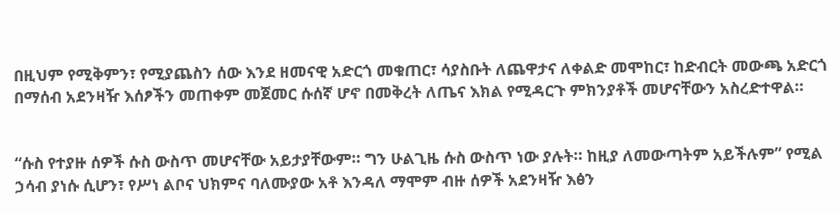በዚህም የሚቅምን፣ የሚያጨስን ሰው እንደ ዘመናዊ አድርጎ መቁጠር፣ ሳያስቡት ለጨዋታና ለቀልድ መሞከር፣ ከድብርት መውጫ አድርጎ በማሰብ አደንዛዥ እሰፆችን መጠቀም መጀመር ሱሰኛ ሆኖ በመቅረት ለጤና እክል የሚዳርጉ ምክንያቶች መሆናቸውን አስረድተዋል።


“ሱስ የተያዙ ሰዎች ሱስ ውስጥ መሆናቸው አይታያቸውም። ግን ሁልጊዜ ሱስ ውስጥ ነው ያሉት። ከዚያ ለመውጣትም አይችሉም” የሚል ኃሳብ ያነሱ ሲሆን፣ የሥነ ልቦና ህክምና ባለሙያው አቶ እንዳለ ማሞም ብዙ ሰዎች አደንዛዥ እፅን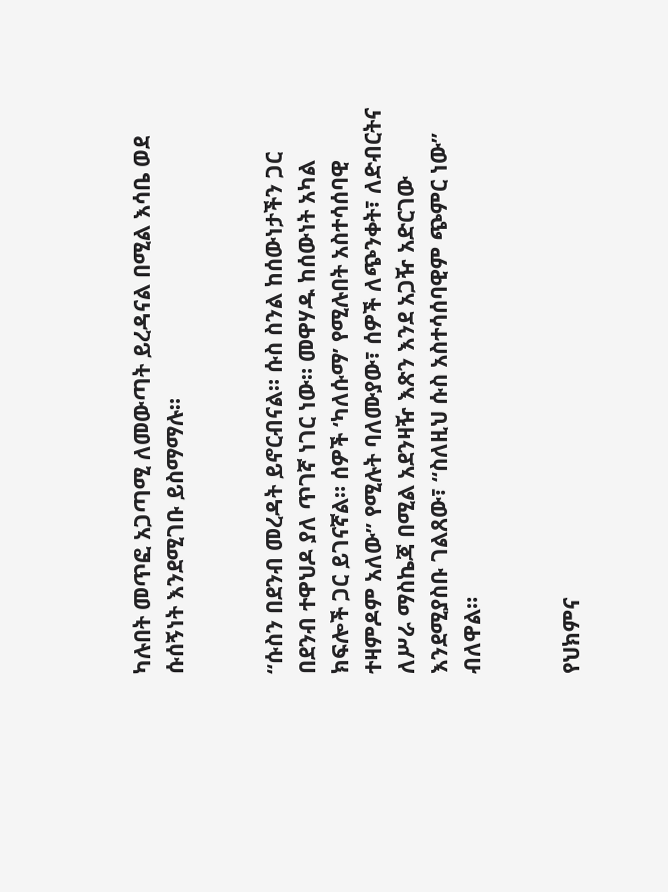ካሉበት መጥፎ አጋጣሚ ለመውጣት ይረዳናል በሚል እሳቤ ወደ ሱሰኝነት እንደሚገቡ ይስማማሉ።


“ሱስን በደንብ መረዳት ይኖርብናል። ሱስ ስንል ከሰውነታችን ጋር በደንብ ተዋህዶ ያለ ጥገኛ ነገር ነው። መዋሃዱ ከሰውነት አካል ክፍሎች ጋር ይገናኛል። ሰዎች ‘ካለሱማ’ የሚሉበት አስተሳሰባዊ ተዛምዶም አለው” የሚሉት ባለሙያው፣ ሰዎች ለጭንቀት፣ ለድብርትና ለሥራ ማስኬጃ በሚል አደንዛዥ እጽን እንደ አጋዥ አድርገው እንደሚያስቡ ገልጸው፣ “ስለዚህ ሱስ አስተሳሰባዊም ጭምር ነው” ብለዋል።


የህክምና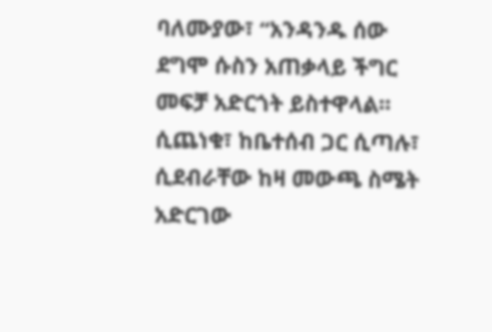ባለሙያው፣ “አንዳንዱ ሰው ደግሞ ሱስን አጠቃላይ ችግር መፍቻ አድርጎት ይስተዋላል። ሲጨነቁ፣ ከቤተሰብ ጋር ሲጣሉ፣ ሲደብራቸው ከዛ መውጫ ስሜት አድርገው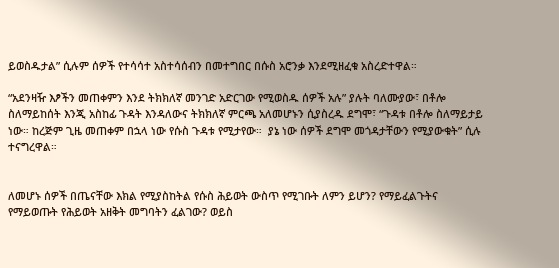ይወስዱታል” ሲሉም ሰዎች የተሳሳተ አስተሳሰብን በመተግበር በሱስ አሮንቃ እንደሚዘፈቁ አስረድተዋል።

“አደንዛዥ እፆችን መጠቀምን እንደ ትክክለኛ መንገድ አድርገው የሚወስዱ ሰዎች አሉ” ያሉት ባለሙያው፣ በቶሎ ስለማይከሰት እንጂ አስከፊ ጉዳት እንዳለውና ትክክለኛ ምርጫ አለመሆኑን ሲያስረዱ ደግሞ፣ “ጉዳቱ በቶሎ ስለማይታይ ነው። ከረጅም ጊዜ መጠቀም በኋላ ነው የሱስ ጉዳቱ የሚታየው።  ያኔ ነው ሰዎች ደግሞ መጎዳታቸውን የሚያውቁት” ሲሉ ተናግረዋል።


ለመሆኑ ሰዎች በጤናቸው እክል የሚያስከትል የሱስ ሕይወት ውስጥ የሚገቡት ለምን ይሆን? የማይፈልጉትና የማይወጡት የሕይወት አዘቅት መግባትን ፈልገው? ወይስ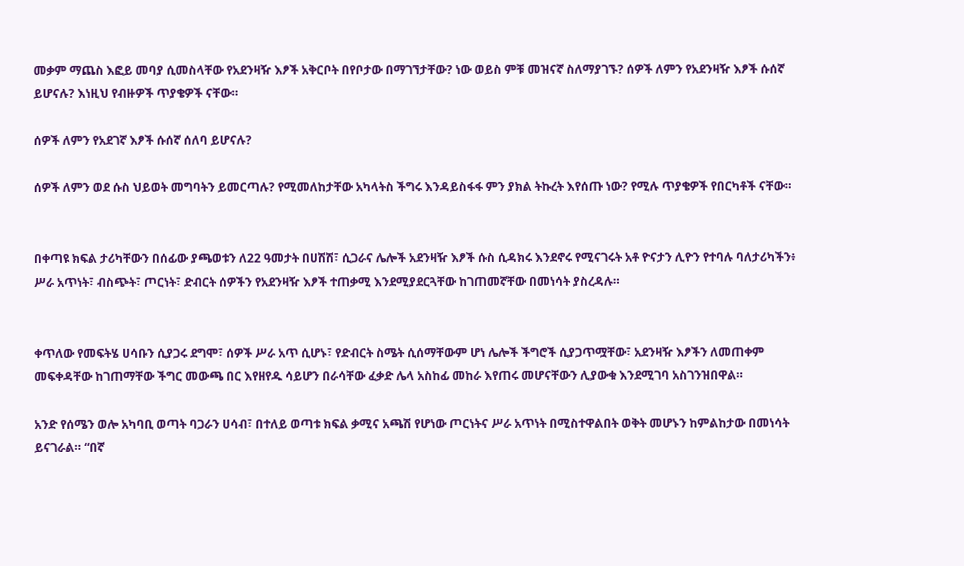መቃም ማጨስ እፎይ መባያ ሲመስላቸው የአደንዛዥ እፆች አቅርቦት በየቦታው በማገኘታቸው? ነው ወይስ ምቹ መዝናኛ ስለማያገኙ? ሰዎች ለምን የአደንዛዥ እፆች ሱሰኛ ይሆናሉ? እነዚህ የብዙዎች ጥያቄዎች ናቸው።

ሰዎች ለምን የአደገኛ እፆች ሱሰኛ ሰለባ ይሆናሉ?

ሰዎች ለምን ወደ ሱስ ህይወት መግባትን ይመርጣሉ? የሚመለከታቸው አካላትስ ችግሩ እንዳይስፋፋ ምን ያክል ትኩረት እየሰጡ ነው? የሚሉ ጥያቄዎች የበርካቶች ናቸው።


በቀጣዩ ክፍል ታሪካቸውን በሰፊው ያጫወቱን ለ22 ዓመታት በሀሽሽ፣ ሲጋራና ሌሎች አደንዛዥ እፆች ሱስ ሲዳክሩ እንደኖሩ የሚናገሩት አቶ ዮናታን ሊዮን የተባሉ ባለታሪካችን፥ ሥራ አጥነት፣ ብስጭት፣ ጦርነት፣ ድብርት ሰዎችን የአደንዛዥ እፆች ተጠቃሚ እንደሚያደርጓቸው ከገጠመኛቸው በመነሳት ያስረዳሉ።


ቀጥለው የመፍትሄ ሀሳቡን ሲያጋሩ ደግሞ፣ ሰዎች ሥራ አጥ ሲሆኑ፣ የድብርት ስሜት ሲሰማቸውም ሆነ ሌሎች ችግሮች ሲያጋጥሟቸው፣ አደንዛዥ እፆችን ለመጠቀም መፍቀዳቸው ከገጠማቸው ችግር መውጫ በር እየዘየዱ ሳይሆን በራሳቸው ፈቃድ ሌላ አስከፊ መከራ እየጠሩ መሆናቸውን ሊያውቁ እንደሚገባ አስገንዝበዋል።

አንድ የሰሜን ወሎ አካባቢ ወጣት ባጋራን ሀሳብ፣ በተለይ ወጣቱ ክፍል ቃሚና አጫሽ የሆነው ጦርነትና ሥራ አጥነት በሚስተዋልበት ወቅት መሆኑን ከምልከታው በመነሳት ይናገራል። “በኛ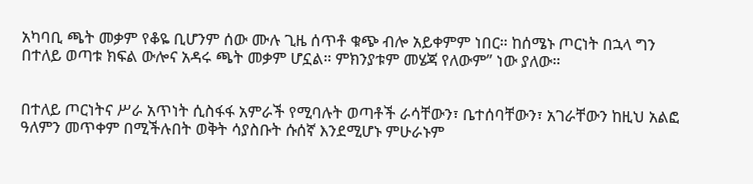አካባቢ ጫት መቃም የቆዬ ቢሆንም ሰው ሙሉ ጊዜ ሰጥቶ ቁጭ ብሎ አይቀምም ነበር። ከሰሜኑ ጦርነት በኋላ ግን በተለይ ወጣቱ ክፍል ውሎና አዳሩ ጫት መቃም ሆኗል። ምክንያቱም መሄጃ የለውም” ነው ያለው።


በተለይ ጦርነትና ሥራ አጥነት ሲስፋፋ አምራች የሚባሉት ወጣቶች ራሳቸውን፣ ቤተሰባቸውን፣ አገራቸውን ከዚህ አልፎ ዓለምን መጥቀም በሚችሉበት ወቅት ሳያስቡት ሱሰኛ እንደሚሆኑ ምሁራኑም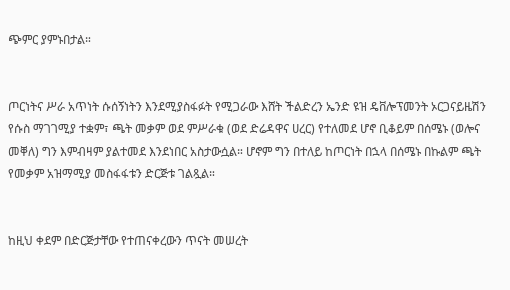ጭምር ያምኑበታል።


ጦርነትና ሥራ አጥነት ሱሰኝነትን እንደሚያስፋፉት የሚጋራው እሸት ችልድረን ኤንድ ዩዝ ዴቨሎፕመንት ኦርጋናይዜሽን የሱስ ማገገሚያ ተቋም፣ ጫት መቃም ወደ ምሥራቁ (ወደ ድሬዳዋና ሀረር) የተለመደ ሆኖ ቢቆይም በሰሜኑ (ወሎና መቐለ) ግን እምብዛም ያልተመደ እንደነበር አስታውሷል። ሆኖም ግን በተለይ ከጦርነት በኋላ በሰሜኑ በኩልም ጫት የመቃም አዝማሚያ መስፋፋቱን ድርጅቱ ገልጿል።


ከዚህ ቀደም በድርጅታቸው የተጠናቀረውን ጥናት መሠረት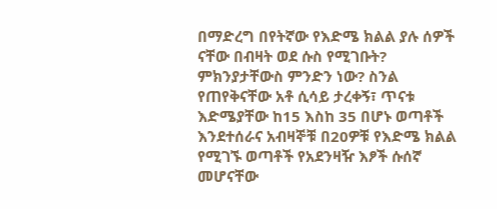በማድረግ በየትኛው የእድሜ ክልል ያሉ ሰዎች ናቸው በብዛት ወደ ሱስ የሚገቡት? ምክንያታቸውስ ምንድን ነው? ስንል የጠየቅናቸው አቶ ሲሳይ ታረቀኝ፣ ጥናቱ እድሜያቸው ከ15 እስከ 35 በሆኑ ወጣቶች እንደተሰራና አብዛኞቹ በ20ዎቹ የእድሜ ክልል የሚገኙ ወጣቶች የአደንዛዥ እፆች ሱሰኛ መሆናቸው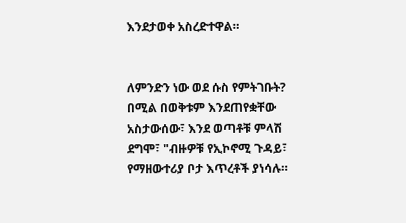እንደታወቀ አስረድተዋል።


ለምንድን ነው ወደ ሱስ የምትገቡት? በሚል በወቅቱም እንደጠየቋቸው አስታውሰው፣ እንደ ወጣቶቹ ምላሽ ደግሞ፣ "ብዙዎቹ የኢኮኖሚ ጉዳይ፣ የማዘውተሪያ ቦታ እጥረቶች ያነሳሉ።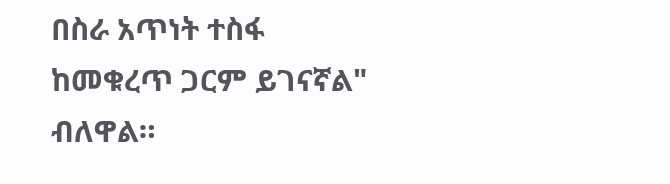በስራ አጥነት ተስፋ ከመቁረጥ ጋርም ይገናኛል" ብለዋል።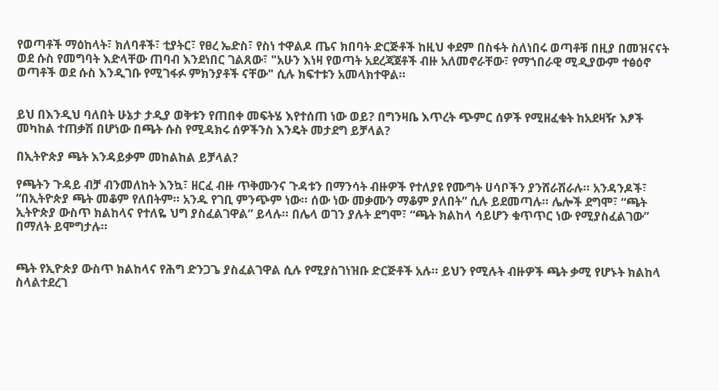የወጣቶች ማዕከላት፣ ክለባቶች፣ ቲያትር፣ የፀረ ኤድስ፣ የስነ ተዋልዶ ጤና ክበባት ድርጅቶች ከዚህ ቀደም በስፋት ስለነበሩ ወጣቶቹ በዚያ በመዝናናት ወደ ሱስ የመግባት እድላቸው ጠባብ እንደነበር ገልጸው፣ "አሁን እነዛ የወጣት አደረጃጀቶች ብዙ አለመኖራቸው፣ የማኀበራዊ ሚዲያውም ተፅዕኖ ወጣቶች ወደ ሱስ እንዲገቡ የሚገፋፉ ምክንያቶች ናቸው" ሲሉ ክፍተቱን አመላክተዋል።


ይህ በእንዲህ ባለበት ሁኔታ ታዲያ ወቅቱን የጠበቀ መፍትሄ እየተሰጠ ነው ወይ? በግንዛቤ እጥረት ጭምር ሰዎች የሚዘፈቁት ከአደዛዥ እፆች መካከል ተጠቃሽ በሆነው በጫት ሱስ የሚዳክሩ ሰዎችንስ እንዴት መታደግ ይቻላል?

በኢትዮጵያ ጫት እንዳይቃም መከልከል ይቻላል?

የጫትን ጉዳይ ብቻ ብንመለከት እንኳ፣ ዘርፈ ብዙ ጥቅሙንና ጉዳቱን በማንሳት ብዙዎች የተለያዩ የሙግት ሀሳቦችን ያንሸራሽራሉ። አንዳንዶች፣ “በኢትዮጵያ ጫት መቆም የለበትም። አንዱ የገቢ ምንጭም ነው። ሰው ነው መቃሙን ማቆም ያለበት” ሲሉ ይደመጣሉ። ሌሎች ደግሞ፣ “ጫት ኢትዮጵያ ውስጥ ክልከላና የተለዬ ህግ ያስፈልገዋል” ይላሉ። በሌላ ወገን ያሉት ደግሞ፣ “ጫት ክልከላ ሳይሆን ቁጥጥር ነው የሚያስፈልገው” በማለት ይሞግታሉ።


ጫት የኢዮጵያ ውስጥ ክልከላና የሕግ ድንጋጌ ያስፈልገዋል ሲሉ የሚያስገነዝቡ ድርጅቶች አሉ። ይህን የሚሉት ብዙዎች ጫት ቃሚ የሆኑት ክልከላ ስላልተደረገ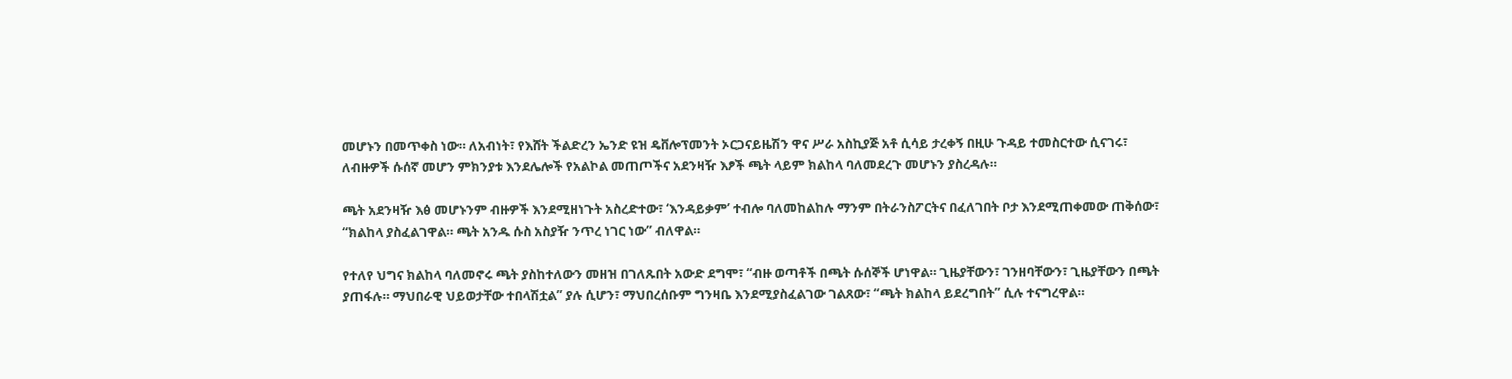መሆኑን በመጥቀስ ነው። ለአብነት፣ የእሸት ችልድረን ኤንድ ዩዝ ዴቨሎፕመንት ኦርጋናይዜሽን ዋና ሥራ አስኪያጅ አቶ ሲሳይ ታረቀኝ በዚሁ ጉዳይ ተመስርተው ሲናገሩ፣ ለብዙዎች ሱሰኛ መሆን ምክንያቱ እንደሌሎች የአልኮል መጠጦችና አደንዛዥ እፆች ጫት ላይም ክልከላ ባለመደረጉ መሆኑን ያስረዳሉ።

ጫት አደንዛዥ እፅ መሆኑንም ብዙዎች እንደሚዘነጉት አስረድተው፣ ‘እንዳይቃም’ ተብሎ ባለመከልከሉ ማንም በትራንስፖርትና በፈለገበት ቦታ እንደሚጠቀመው ጠቅሰው፣ “ክልከላ ያስፈልገዋል። ጫት አንዱ ሱስ አስያዥ ንጥረ ነገር ነው” ብለዋል።

የተለየ ህግና ክልከላ ባለመኖሩ ጫት ያስከተለውን መዘዝ በገለጹበት አውድ ደግሞ፣ “ብዙ ወጣቶች በጫት ሱሰኞች ሆነዋል። ጊዜያቸውን፣ ገንዘባቸውን፣ ጊዜያቸውን በጫት ያጠፋሉ። ማህበራዊ ህይወታቸው ተበላሽቷል” ያሉ ሲሆን፣ ማህበረሰቡም ግንዛቤ እንደሚያስፈልገው ገልጸው፣ “ጫት ክልከላ ይደረግበት” ሲሉ ተናግረዋል።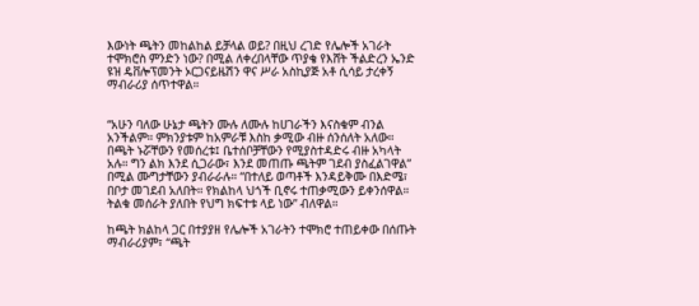እውነት ጫትን መከልከል ይቻላል ወይ? በዚህ ረገድ የሌሎች አገራት ተሞክሮስ ምንድን ነው? በሚል ለቀረበላቸው ጥያቄ የእሸት ችልድረን ኤንድ ዩዝ ዴቨሎፕመንት ኦርጋናይዜሽን ዋና ሥራ አስኪያጅ አቶ ሲሳይ ታረቀኝ ማብራሪያ ሰጥተዋል።


“አሁን ባለው ሁኔታ ጫትን ሙሉ ለሙሉ ከሀገራችን እናስቁም ብንል አንችልም። ምክንያቱም ከአምራቹ እስከ ቃሚው ብዙ ሰንሰለት አለው። በጫት ኑሯቸውን የመሰረቱ፤ ቤተሰቦቻቸውን የሚያስተዳድሩ ብዙ አካላት አሉ። ግን ልክ እንደ ሲጋራው፣ እንደ መጠጡ ጫትም ገደብ ያስፈልገዋል” በሚል ሙግታቸውን ያብራራሉ። “በተለይ ወጣቶች እንዳይቅሙ በእድሜ፣ በቦታ መገደብ አለበት። የክልከላ ህጎች ቢኖሩ ተጠቃሚውን ይቀንሰዋል። ትልቁ መሰራት ያለበት የህግ ክፍተቱ ላይ ነው” ብለዋል።

ከጫት ክልከላ ጋር በተያያዘ የሌሎች አገራትን ተሞክሮ ተጠይቀው በሰጡት ማብራሪያም፣ “ጫት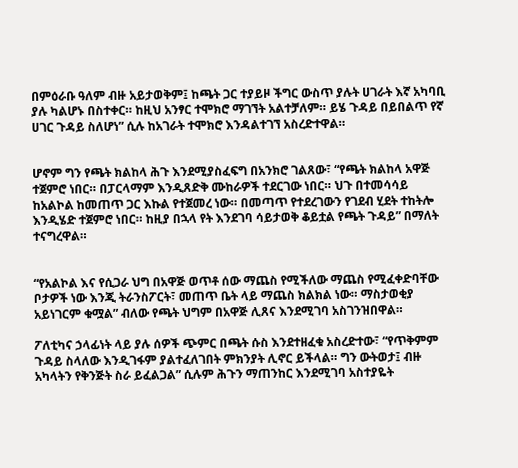በምዕራቡ ዓለም ብዙ አይታወቅም፤ ከጫት ጋር ተያይዞ ችግር ውስጥ ያሉት ሀገራት እኛ አካባቢ ያሉ ካልሆኑ በስተቀር። ከዚህ አንፃር ተሞክሮ ማገኘት አልተቻለም። ይሄ ጉዳይ በይበልጥ የኛ ሀገር ጉዳይ ስለሆነ” ሲሉ ከአገራት ተሞክሮ እንዳልተገኘ አስረድተዋል።


ሆኖም ግን የጫት ክልከላ ሕጉ እንደሚያስፈፍግ በአንክሮ ገልጸው፣ “የጫት ክልከላ አዋጅ ተጀምሮ ነበር። በፓርላማም እንዲጸድቅ ሙከራዎች ተደርገው ነበር። ህጉ በተመሳሳይ ከአልኮል ከመጠጥ ጋር እኩል የተጀመረ ነው። በመጣጥ የተደረገውን የገደብ ሂደት ተከትሎ እንዲሄድ ተጀምሮ ነበር። ከዚያ በኋላ የት እንደገባ ሳይታወቅ ቆይቷል የጫት ጉዳይ” በማለት ተናግረዋል።


“የአልኮል እና የሲጋራ ህግ በአዋጅ ወጥቶ ሰው ማጨስ የሚችለው ማጨስ የሚፈቀድባቸው ቦታዎች ነው እንጂ ትራንስፖርት፣ መጠጥ ቤት ላይ ማጨስ ክልክል ነው። ማስታወቂያ አይነገርም ቁሟል” ብለው የጫት ህግም በአዋጅ ሊጸና እንደሚገባ አስገንዝበዋል።

ፖለቲካና ኃላፊነት ላይ ያሉ ሰዎች ጭምር በጫት ሱስ እንደተዘፈቁ አስረድተው፣ “የጥቅምም ጉዳይ ስላለው እንዲገፋም ያልተፈለገበት ምክንያት ሊኖር ይችላል። ግን ውትወታ፤ ብዙ አካላትን የቅንጅት ስራ ይፈልጋል” ሲሉም ሕጉን ማጠንከር እንደሚገባ አስተያዬት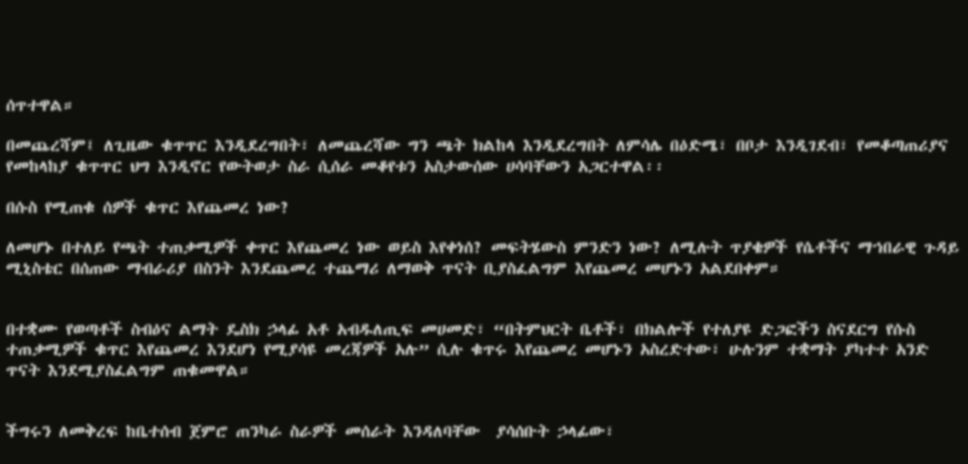ሰጥተዋል።

በመጨረሻም፤ ለጊዜው ቁጥጥር እንዲደረግበት፣ ለመጨረሻው ግን ጫት ክልከላ እንዲደረግበት ለምሳሌ በዕድሜ፣ በቦታ እንዲገደብ፣ የመቆጣጠሪያና የመከላከያ ቁጥጥር ህግ እንዲኖር የውትወታ ስራ ሲሰራ መቆየቱን አስታውሰው ሀሳባቸውን አጋርተዋል፡፡

በሱስ የሚጠቁ ሰዎች ቁጥር እየጨመረ ነው?

ለመሆኑ በተለይ የጫት ተጠቃሚዎች ቀጥር እየጨመረ ነው ወይስ እየቀነሰ? መፍትሄውስ ምንድን ነው? ለሚሉት ጥያቄዎች የሴቶችና ማኀበራዊ ጉዳይ ሚኒስቴር በሰጠው ማብራሪያ በስንት እንደጨመረ ተጨማሪ ለማወቅ ጥናት ቢያስፈልግም እየጨመረ መሆኑን አልደበቀም።


በተቋሙ የወጣቶች ስብዕና ልማት ዴስክ ኃላፊ አቶ አብዱለጢፍ መሀመድ፣ “በትምህርት ቤቶች፣ በክልሎች የተለያዩ ድጋፎችን ስናደርግ የሱስ ተጠቃሚዎች ቁጥር እየጨመረ እንደሆነ የሚያሳዩ መረጃዎች አሉ” ሲሉ ቁጥሩ እየጨመረ መሆኑን አስረድተው፣ ሁሉንም ተቋማት ያካተተ አንድ ጥናት እንደሚያስፈልግም ጠቁመዋል።


ችግሩን ለመቅረፍ ከቤተሰብ ጀምሮ ጠንካራ ስራዎች መሰራት እንዳለባቸው  ያሳሰቡት ኃላፊው፣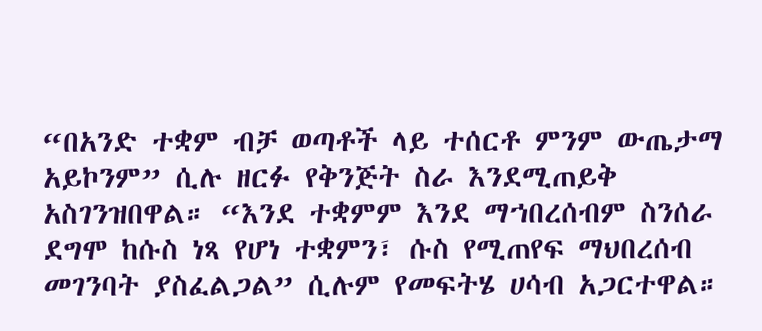“በአንድ ተቋም ብቻ ወጣቶች ላይ ተሰርቶ ምንም ውጤታማ አይኮንም” ሲሉ ዘርፉ የቅንጅት ስራ እንደሚጠይቅ አስገንዝበዋል። “እንደ ተቋምም እንደ ማኀበረሰብም ስንሰራ ደግሞ ከሱስ ነጻ የሆነ ተቋምን፣ ሱስ የሚጠየፍ ማህበረሰብ መገንባት ያስፈልጋል” ሲሉም የመፍትሄ ሀሳብ አጋርተዋል።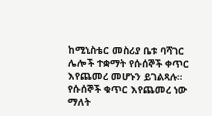ከሚኒስቴር መስሪያ ቤቱ ባሻገር ሌሎች ተቋማት የሱሰኞች ቀጥር እየጨመረ መሆኑን ይገልጻሉ። የሱሰኞች ቁጥር እየጨመረ ነው ማለት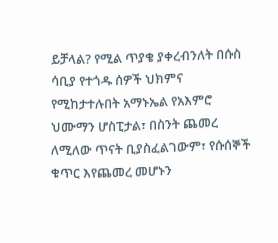ይቻላል? የሚል ጥያቄ ያቀረብንለት በሱስ ሳቢያ የተጎዱ ሰዎች ህክምና የሚከታተሉበት አማኑኤል የአእምሮ ህሙማን ሆስፒታል፣ በስንት ጨመረ ለሚለው ጥናት ቢያስፈልገውም፣ የሱሰኞች ቁጥር እየጨመረ መሆኑን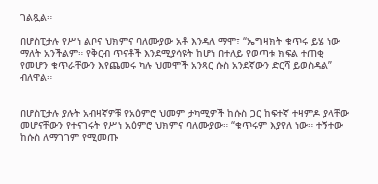ገልጿል።

በሆስፒታሉ የሥነ ልቦና ህክምና ባለሙያው አቶ እንዳለ ማሞ፣ “ኤግዛክት ቁጥሩ ይሄ ነው ማለት አንችልም። የቅርብ ጥናቶች እንደሚያሳዩት ከሆነ በተለይ የወጣቱ ክፍል ተጠቂ የመሆን ቁጥራቸውን እየጨመሩ ካሉ ህመሞች አንጻር ሱስ አንደኛውን ድርሻ ይወስዳል” ብለዋል።


በሆስፒታሉ ያሉት አብዛኛዎቹ የአዕምሮ ህመም ታካሚዎች ከሱስ ጋር ከፍተኛ ተዛምዶ ያላቸው መሆናቸውን የተናገሩት የሥነ አዕምሮ ህክምና ባለሙያው። “ቁጥሩም እያየለ ነው። ተኝተው ከሱስ ለማገገም የሚመጡ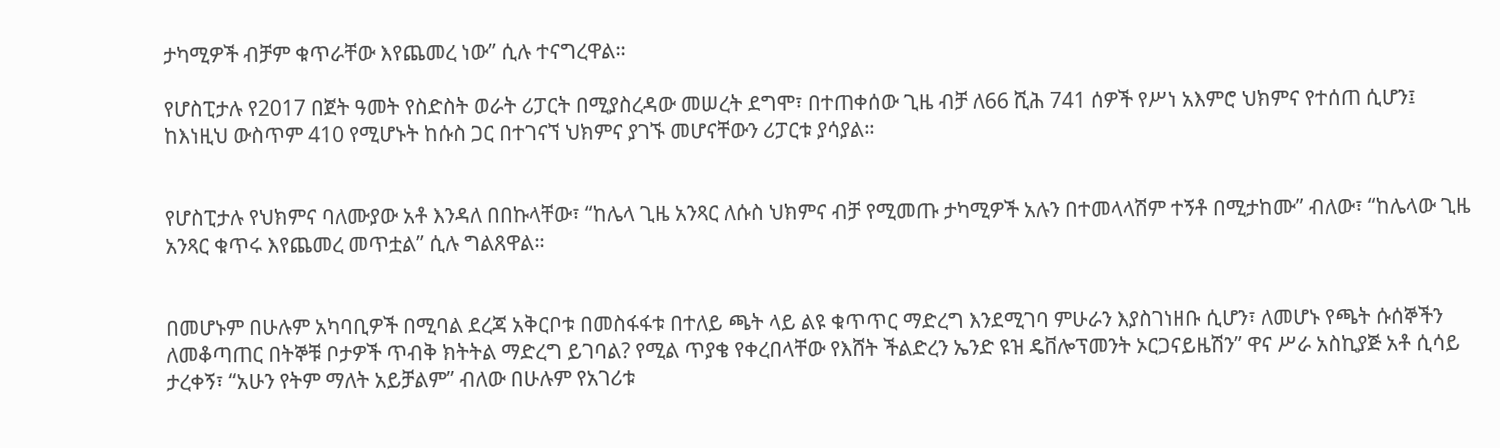ታካሚዎች ብቻም ቁጥራቸው እየጨመረ ነው” ሲሉ ተናግረዋል።

የሆስፒታሉ የ2017 በጀት ዓመት የስድስት ወራት ሪፓርት በሚያስረዳው መሠረት ደግሞ፣ በተጠቀሰው ጊዜ ብቻ ለ66 ሺሕ 741 ሰዎች የሥነ አእምሮ ህክምና የተሰጠ ሲሆን፤ ከእነዚህ ውስጥም 410 የሚሆኑት ከሱስ ጋር በተገናኘ ህክምና ያገኙ መሆናቸውን ሪፓርቱ ያሳያል።


የሆስፒታሉ የህክምና ባለሙያው አቶ እንዳለ በበኩላቸው፣ “ከሌላ ጊዜ አንጻር ለሱስ ህክምና ብቻ የሚመጡ ታካሚዎች አሉን በተመላላሽም ተኝቶ በሚታከሙ” ብለው፣ “ከሌላው ጊዜ አንጻር ቁጥሩ እየጨመረ መጥቷል” ሲሉ ግልጸዋል።


በመሆኑም በሁሉም አካባቢዎች በሚባል ደረጃ አቅርቦቱ በመስፋፋቱ በተለይ ጫት ላይ ልዩ ቁጥጥር ማድረግ እንደሚገባ ምሁራን እያስገነዘቡ ሲሆን፣ ለመሆኑ የጫት ሱሰኞችን ለመቆጣጠር በትኞቹ ቦታዎች ጥብቅ ክትትል ማድረግ ይገባል? የሚል ጥያቄ የቀረበላቸው የእሸት ችልድረን ኤንድ ዩዝ ዴቨሎፕመንት ኦርጋናይዜሽን” ዋና ሥራ አስኪያጅ አቶ ሲሳይ ታረቀኝ፣ “አሁን የትም ማለት አይቻልም” ብለው በሁሉም የአገሪቱ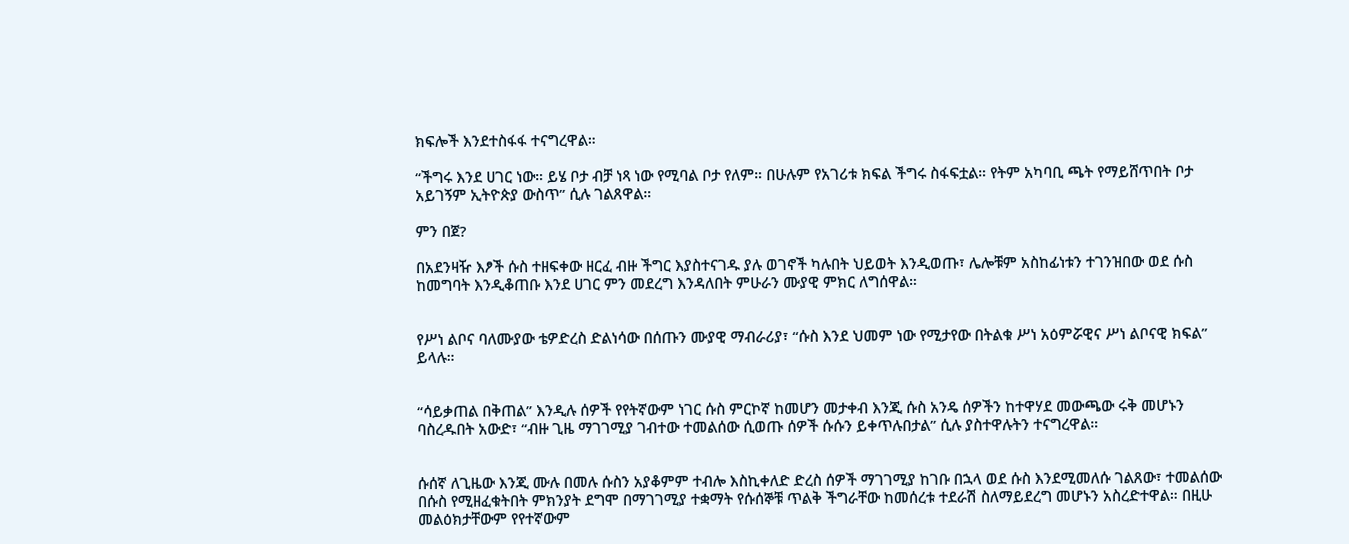ክፍሎች እንደተስፋፋ ተናግረዋል።

“ችግሩ እንደ ሀገር ነው። ይሄ ቦታ ብቻ ነጻ ነው የሚባል ቦታ የለም። በሁሉም የአገሪቱ ክፍል ችግሩ ስፋፍቷል። የትም አካባቢ ጫት የማይሸጥበት ቦታ አይገኝም ኢትዮጵያ ውስጥ” ሲሉ ገልጸዋል።

ምን በጀ?

በአደንዛዥ እፆች ሱስ ተዘፍቀው ዘርፈ ብዙ ችግር እያስተናገዱ ያሉ ወገኖች ካሉበት ህይወት እንዲወጡ፣ ሌሎቹም አስከፊነቱን ተገንዝበው ወደ ሱስ ከመግባት እንዲቆጠቡ እንደ ሀገር ምን መደረግ እንዳለበት ምሁራን ሙያዊ ምክር ለግሰዋል።


የሥነ ልቦና ባለሙያው ቴዎድረስ ድልነሳው በሰጡን ሙያዊ ማብራሪያ፣ “ሱስ እንደ ህመም ነው የሚታየው በትልቁ ሥነ አዕምሯዊና ሥነ ልቦናዊ ክፍል” ይላሉ።


“ሳይቃጠል በቅጠል” እንዲሉ ሰዎች የየትኛውም ነገር ሱስ ምርኮኛ ከመሆን መታቀብ እንጂ ሱስ አንዴ ሰዎችን ከተዋሃደ መውጫው ሩቅ መሆኑን ባስረዱበት አውድ፣ “ብዙ ጊዜ ማገገሚያ ገብተው ተመልሰው ሲወጡ ሰዎች ሱሱን ይቀጥሉበታል” ሲሉ ያስተዋሉትን ተናግረዋል።


ሱሰኛ ለጊዜው እንጂ ሙሉ በመሉ ሱስን አያቆምም ተብሎ እስኪቀለድ ድረስ ሰዎች ማገገሚያ ከገቡ በኋላ ወደ ሱስ እንደሚመለሱ ገልጸው፣ ተመልሰው በሱስ የሚዘፈቁትበት ምክንያት ደግሞ በማገገሚያ ተቋማት የሱሰኞቹ ጥልቅ ችግራቸው ከመሰረቱ ተደራሽ ስለማይደረግ መሆኑን አስረድተዋል። በዚሁ መልዕክታቸውም የየተኛውም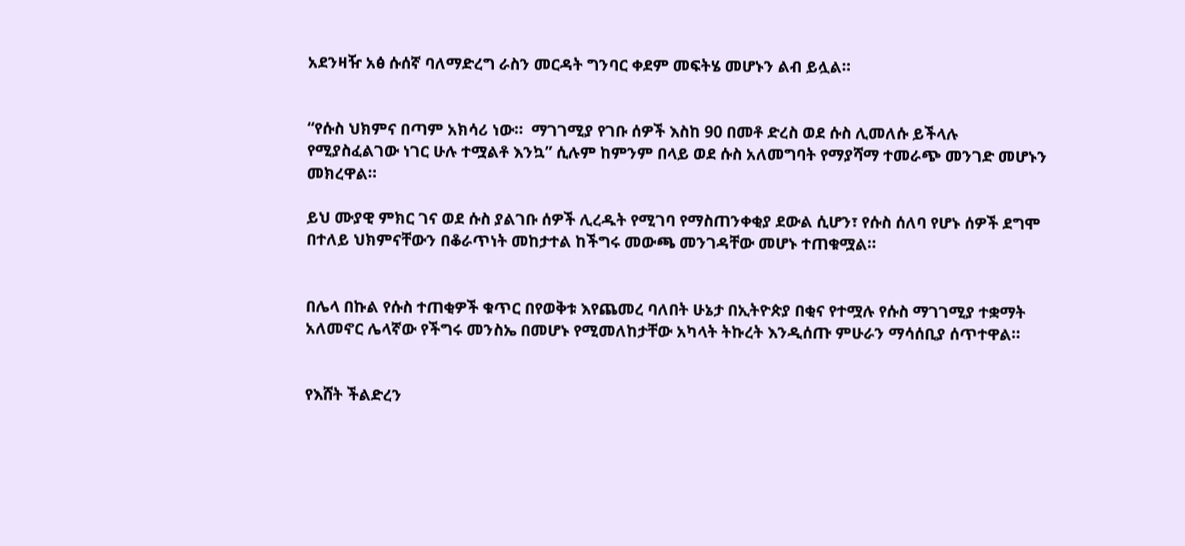አደንዛዥ አፅ ሱሰኛ ባለማድረግ ራስን መርዳት ግንባር ቀደም መፍትሄ መሆኑን ልብ ይሏል።


“የሱስ ህክምና በጣም አክሳሪ ነው።  ማገገሚያ የገቡ ሰዎች እስከ 90 በመቶ ድረስ ወደ ሱስ ሊመለሱ ይችላሉ የሚያስፈልገው ነገር ሁሉ ተሟልቶ እንኳ” ሲሉም ከምንም በላይ ወደ ሱስ አለመግባት የማያሻማ ተመራጭ መንገድ መሆኑን መክረዋል።

ይህ ሙያዊ ምክር ገና ወደ ሱስ ያልገቡ ሰዎች ሊረዱት የሚገባ የማስጠንቀቂያ ደውል ሲሆን፣ የሱስ ሰለባ የሆኑ ሰዎች ደግሞ በተለይ ህክምናቸውን በቆራጥነት መከታተል ከችግሩ መውጫ መንገዳቸው መሆኑ ተጠቁሟል።


በሌላ በኩል የሱስ ተጠቂዎች ቁጥር በየወቅቱ እየጨመረ ባለበት ሁኔታ በኢትዮጵያ በቂና የተሟሉ የሱስ ማገገሚያ ተቋማት አለመኖር ሌላኛው የችግሩ መንስኤ በመሆኑ የሚመለከታቸው አካላት ትኩረት እንዲሰጡ ምሁራን ማሳሰቢያ ሰጥተዋል።


የእሸት ችልድረን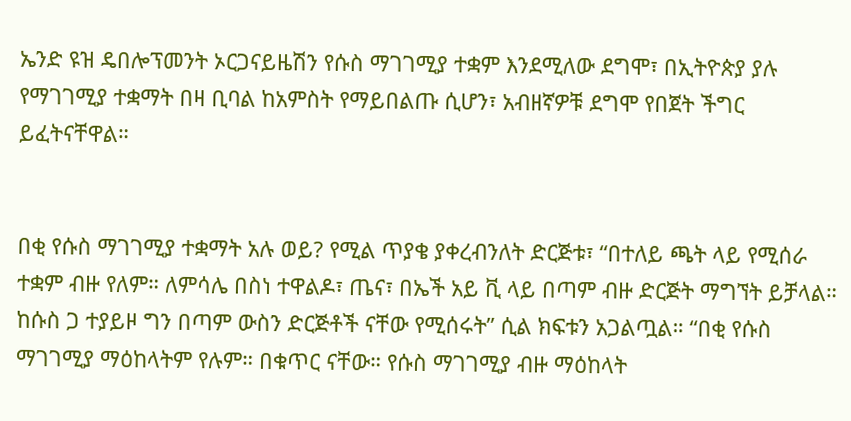ኤንድ ዩዝ ዴበሎፕመንት ኦርጋናይዜሽን የሱስ ማገገሚያ ተቋም እንደሚለው ደግሞ፣ በኢትዮጵያ ያሉ የማገገሚያ ተቋማት በዛ ቢባል ከአምስት የማይበልጡ ሲሆን፣ አብዘኛዎቹ ደግሞ የበጀት ችግር ይፈትናቸዋል።


በቂ የሱስ ማገገሚያ ተቋማት አሉ ወይ? የሚል ጥያቄ ያቀረብንለት ድርጅቱ፣ “በተለይ ጫት ላይ የሚሰራ ተቋም ብዙ የለም። ለምሳሌ በስነ ተዋልዶ፣ ጤና፣ በኤች አይ ቪ ላይ በጣም ብዙ ድርጅት ማግኘት ይቻላል። ከሱስ ጋ ተያይዞ ግን በጣም ውስን ድርጅቶች ናቸው የሚሰሩት” ሲል ክፍቱን አጋልጧል። “በቂ የሱስ ማገገሚያ ማዕከላትም የሉም። በቁጥር ናቸው። የሱስ ማገገሚያ ብዙ ማዕከላት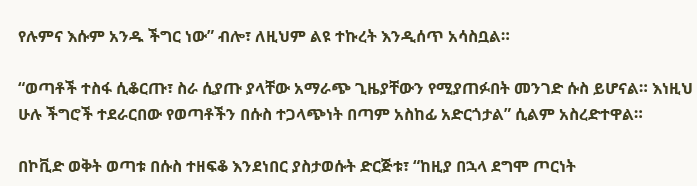የሉምና እሱም አንዱ ችግር ነው” ብሎ፣ ለዚህም ልዩ ተኩረት እንዲሰጥ አሳስቧል።

“ወጣቶች ተስፋ ሲቆርጡ፣ ስራ ሲያጡ ያላቸው አማራጭ ጊዜያቸውን የሚያጠፉበት መንገድ ሱስ ይሆናል። እነዚህ ሁሉ ችግሮች ተደራርበው የወጣቶችን በሱስ ተጋላጭነት በጣም አስከፊ አድርጎታል” ሲልም አስረድተዋል።

በኮቪድ ወቅት ወጣቱ በሱስ ተዘፍቆ እንደነበር ያስታወሱት ድርጅቱ፣ “ከዚያ በኋላ ደግሞ ጦርነት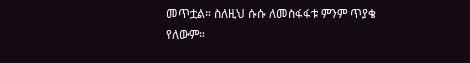መጥቷል። ስለዚህ ሱሱ ለመስፋፋቱ ምንም ጥያቄ የለውም።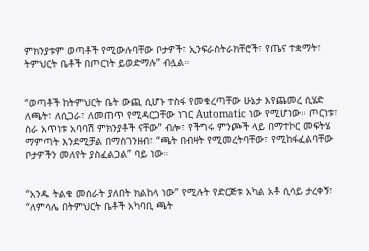ምክንያቱም ወጣቶች የሚውሉባቸው ቦታዎች፣ ኢንፍራስትራክቸሮች፣ የጤና ተቋማት፣ ትምህርት ቤቶች በጦርነት ይወድማሉ” ብሏል።


“ወጣቶች ከትምህርት ቤት ውጪ ሲሆኑ ተስፋ የመቁረጣቸው ሁኔታ እየጨመረ ሲሄድ ለጫት፣ ለሲጋራ፣ ለመጠጥ የሚዳርጋቸው ነገር Automatic ነው የሚሆነው። ጦርነቱ፣ ስራ አጥነቱ አባባሽ ምክንያቶች ናቸው” ብሎ፣ የችግሩ ምንጮች ላይ በማተኮር መፍትሄ ማምጣት እንደሚቻል በማስገንዘብ፣ “ጫት በብዛት የሚመረትባቸው፣ የሚከፋፈልባቸው ቦታዎችን መለየት ያስፈልጋል” ባይ ነው።


“አንዱ ትልቁ መሰራት ያለበት ክልከላ ነው” የሚሉት የድርጅቱ አካል አቶ ሲሳይ ታረቀኝ፣ “ለምሳሌ በትምህርት ቤቶች አካባቢ ጫት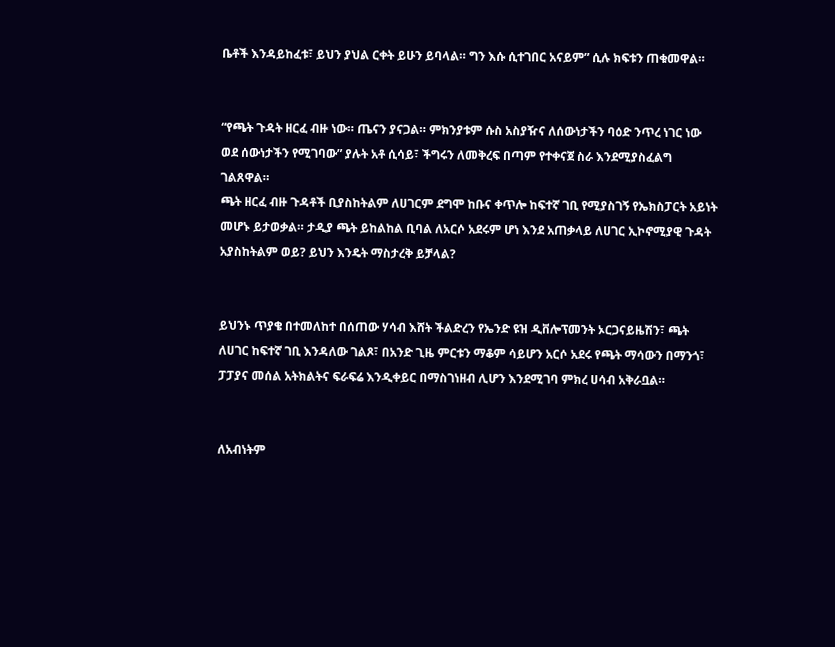ቤቶች እንዳይከፈቱ፣ ይህን ያህል ርቀት ይሁን ይባላል። ግን እሱ ሲተገበር አናይም” ሲሉ ክፍቱን ጠቁመዋል።


“የጫት ጉዳት ዘርፈ ብዙ ነው። ጤናን ያናጋል። ምክንያቱም ሱስ አስያዥና ለሰውነታችን ባዕድ ንጥረ ነገር ነው ወደ ሰውነታችን የሚገባው” ያሉት አቶ ሲሳይ፣ ችግሩን ለመቅረፍ በጣም የተቀናጀ ስራ እንደሚያስፈልግ ገልጸዋል።
ጫት ዘርፈ ብዙ ጉዳቶች ቢያስከትልም ለሀገርም ደግሞ ከቡና ቀጥሎ ከፍተኛ ገቢ የሚያስገኝ የኤክስፓርት አይነት መሆኑ ይታወቃል። ታዲያ ጫት ይከልከል ቢባል ለአርሶ አደሩም ሆነ እንደ አጠቃላይ ለሀገር ኢኮኖሚያዊ ጉዳት አያስከትልም ወይ? ይህን እንዴት ማስታረቅ ይቻላል?


ይህንኑ ጥያቄ በተመለከተ በሰጠው ሃሳብ እሸት ችልድረን የኤንድ ዩዝ ዲቨሎፕመንት ኦርጋናይዜሽን፣ ጫት ለሀገር ከፍተኛ ገቢ እንዳለው ገልጾ፣ በአንድ ጊዜ ምርቱን ማቆም ሳይሆን አርሶ አደሩ የጫት ማሳውን በማንጎ፣ ፓፓያና መሰል አትክልትና ፍራፍሬ እንዲቀይር በማስገነዘብ ሊሆን እንደሚገባ ምክረ ሀሳብ አቅራቧል።


ለአብነትም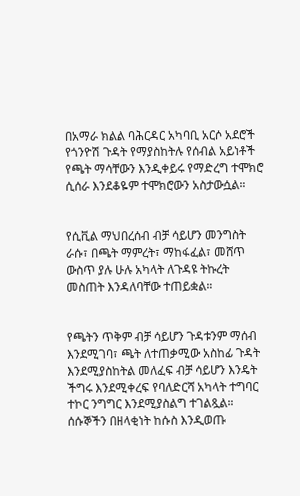በአማራ ክልል ባሕርዳር አካባቢ አርሶ አደሮች የጎንዮሽ ጉዳት የማያስከትሉ የሰብል አይነቶች የጫት ማሳቸውን እንዲቀይሩ የማድረግ ተሞክሮ ሲሰራ እንደቆዬም ተሞክሮውን አስታውሷል።


የሲቪል ማህበረሰብ ብቻ ሳይሆን መንግስት ራሱ፣ በጫት ማምረት፣ ማከፋፈል፣ መሸጥ ውስጥ ያሉ ሁሉ አካላት ለጉዳዩ ትኩረት መስጠት እንዳለባቸው ተጠይቋል።


የጫትን ጥቅም ብቻ ሳይሆን ጉዳቱንም ማሰብ እንደሚገባ፣ ጫት ለተጠቃሚው አስከፊ ጉዳት እንደሚያስከትል መለፈፍ ብቻ ሳይሆን እንዴት ችግሩ እንደሚቀረፍ የባለድርሻ አካላት ተግባር ተኮር ንግግር እንደሚያስልግ ተገልጿል።
ሰሱኞችን በዘላቂነት ከሱስ እንዲወጡ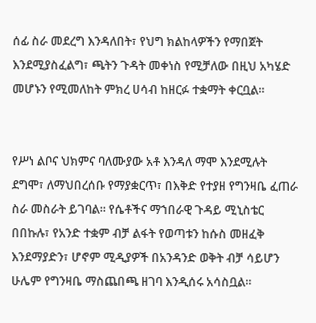ሰፊ ስራ መደረግ እንዳለበት፣ የህግ ክልከላዎችን የማበጀት እንደሚያስፈልግ፣ ጫትን ጉዳት መቀነስ የሚቻለው በዚህ አካሄድ መሆኑን የሚመለከት ምክረ ሀሳብ ከዘርፉ ተቋማት ቀርቧል።


የሥነ ልቦና ህክምና ባለሙያው አቶ እንዳለ ማሞ እንደሚሉት ደግሞ፣ ለማህበረሰቡ የማያቋርጥ፣ በእቅድ የተያዘ የግንዛቤ ፈጠራ ስራ መስራት ይገባል። የሴቶችና ማኀበራዊ ጉዳይ ሚኒስቴር በበኩሉ፣ የአንድ ተቋም ብቻ ልፋት የወጣቱን ከሱስ መዘፈቅ እንደማያድን፣ ሆኖም ሚዲያዎች በአንዳንድ ወቅት ብቻ ሳይሆን ሁሌም የግንዛቤ ማስጨበጫ ዘገባ እንዲሰሩ አሳስቧል።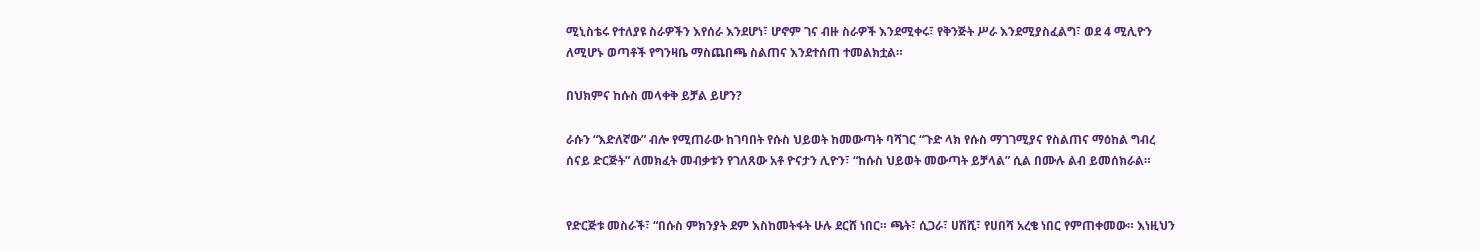ሚኒስቴሩ የተለያዩ ስራዎችን እየሰራ እንደሆነ፣ ሆኖም ገና ብዙ ስራዎች እንደሚቀሩ፣ የቅንጅት ሥራ እንደሚያስፈልግ፣ ወደ 4 ሚሊዮን ለሚሆኑ ወጣቶች የግንዛቤ ማስጨበጫ ስልጠና እንደተሰጠ ተመልክቷል።

በህክምና ከሱስ መላቀቅ ይቻል ይሆን?

ራሱን “እድለኛው” ብሎ የሚጠራው ከገባበት የሱስ ህይወት ከመውጣት ባሻገር “ጉድ ላክ የሱስ ማገገሚያና የስልጠና ማዕከል ግብረ ሰናይ ድርጅት” ለመክፈት መብቃቱን የገለጸው አቶ ዮናታን ሊዮን፣ “ከሱስ ህይወት መውጣት ይቻላል” ሲል በሙሉ ልብ ይመሰክራል።


የድርጅቱ መስራች፣ “በሱስ ምክንያት ደም እስከመትፋት ሁሉ ደርሸ ነበር። ጫት፣ ሲጋራ፣ ሀሽሺ፣ የሀበሻ አረቄ ነበር የምጠቀመው። እነዚህን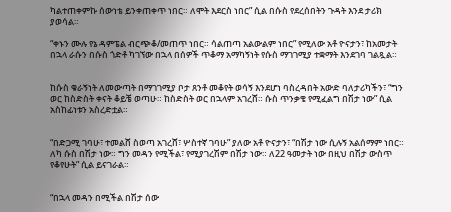ካልተጠቀምኩ ሰውነቴ ይንቀጠቀጥ ነበር። ለሞት እደርስ ነበር” ሲል በሱስ የደረሰበትን ጉዳት እንደ ታሪክ ያወሳል።

“ቀኑን ሙሉ የኔ ዳምፔል ብርጭቆ/መጠጥ ነበር። ሳልጠጣ አልውልም ነበር” የሚለው አቶ ዮናታን፣ ከአመታት በኋላ ራሱን በሱስ ጎድቶ ካገኘው በኋላ በሰዎች ጥቆማ አማካኝነት የሱስ ማገገሚያ ተቋማት እንደገባ ገልጿል።


ከሱስ ቁራኝነት ለመውጣት በማገገሚያ ቦታ ጸንቶ መቆየት ወሳኝ እንደሆነ ባስረዳበት አውድ ባለታሪካችን፣ “ግን ወር ከስድስት ቀናት ቆይቼ ወጣሁ። ከስድስት ወር በኋላም አገረሸ። ሱስ ጥንቃቄ የሚፈልግ በሽታ ነው” ሲል አስከፊነቱን አስረድቷል።


“በድጋሚ ገባሁ፣ ተመልሸ ስወጣ አገረሸ፣ ሦስተኛ ገባሁ” ያለው አቶ ዮናታን፣ “በሽታ ነው ሲሉኝ አልሰማም ነበር። ለካ ሱስ በሽታ ነው። ግን መዳን የሚችል፣ የሚያገረሽም በሽታ ነው። ለ22 ዓመታት ነው በዚህ በሽታ ውስጥ የቆየሁት” ሲል ይናገራል።


“በኋላ መዳን በሚችል በሽታ ሰው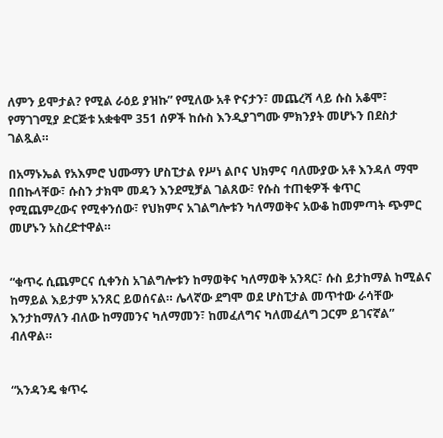ለምን ይሞታል? የሚል ራዕይ ያዝኩ” የሚለው አቶ ዮናታን፣ መጨረሻ ላይ ሱስ አቆሞ፣ የማገገሚያ ድርጅቱ አቋቁሞ 351 ሰዎች ከሱስ እንዲያገግሙ ምክንያት መሆኑን በደስታ ገልጿል።

በአማኑኤል የአእምሮ ህሙማን ሆስፒታል የሥነ ልቦና ህክምና ባለሙያው አቶ እንዳለ ማሞ በበኩላቸው፣ ሱስን ታክሞ መዳን እንደሚቻል ገልጸው፣ የሱስ ተጠቂዎች ቁጥር  የሚጨምረውና የሚቀንሰው፣ የህክምና አገልግሎቱን ካለማወቅና አውቆ ከመምጣት ጭምር መሆኑን አስረድተዋል።


“ቁጥሩ ሲጨምርና ሲቀንስ አገልግሎቱን ከማወቅና ካለማወቅ አንጻር፣ ሱስ ይታከማል ከሚልና ከማይል እይታም አንጸር ይወሰናል። ሌላኛው ደግሞ ወደ ሆስፒታል መጥተው ራሳቸው እንታከማለን ብለው ከማመንና ካለማመን፣ ከመፈለግና ካለመፈለግ ጋርም ይገናኛል” ብለዋል።


“አንዳንዴ ቁጥሩ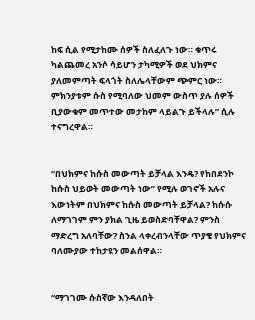ከፍ ሲል የሚታከሙ ሰዎች ስለፈለጉ ነው። ቁጥሩ ካልጨመረ አንሶ ሳይሆን ታካሚዎች ወደ ህክምና ያለመምጣት ፍላጎት ስለሌላቸውም ጭምር ነው። ምክንያቱም ሱስ የሚባለው ህመም ውስጥ ያሉ ሰዎች ቢያውቁም መጥተው መታከም ላይልጉ ይችላሉ” ሲሉ ተናግረዋል።


“በህክምና ከሱስ መውጣት ይቻላል እንዴ? የከበደንኮ ከሱስ ህይወት መውጣት ነው” የሚሉ ወገኖች አሉና እውነትም በህክምና ከሱስ መውጣት ይቻላል? ከሱሱ ለማገገም ምን ያክል ጊዜ ይወስድባቸዋል? ምንስ ማድረግ አለባቸው? ስንል ላቀረብንላቸው ጥያቄ የህክምና ባለሙያው ተከታዩን መልሰዋል።


“ማገገሙ ሱስኛው እንዳለበት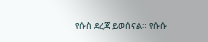የሱስ ደረጃ ይወሰናል። የሱሱ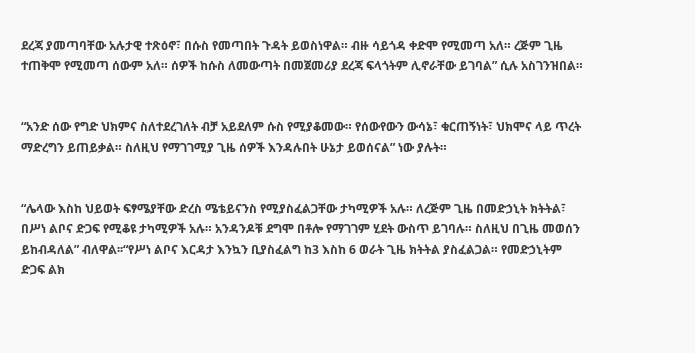ደረጃ ያመጣባቸው አሉታዊ ተጽዕኖ፣ በሱስ የመጣበት ጉዳት ይወስነዋል። ብዙ ሳይጎዳ ቀድሞ የሚመጣ አለ። ረጅም ጊዜ ተጠቅሞ የሚመጣ ሰውም አለ። ሰዎች ከሱስ ለመውጣት በመጀመሪያ ደረጃ ፍላጎትም ሊኖራቸው ይገባል” ሲሉ አስገንዝበል።


“አንድ ሰው የግድ ህክምና ስለተደረገለት ብቻ አይደለም ሱስ የሚያቆመው። የሰውየውን ውሳኔ፣ ቁርጠኝነት፣ ህክሞና ላይ ጥረት ማድረግን ይጠይቃል። ስለዚህ የማገገሚያ ጊዜ ሰዎች እንዳሉበት ሁኔታ ይወሰናል” ነው ያሉት።


“ሌላው እስከ ህይወት ፍፃሜያቸው ድረስ ሜቴይናንስ የሚያስፈልጋቸው ታካሚዎች አሉ። ለረጅም ጊዜ በመድኃኒት ክትትል፣ በሥነ ልቦና ድጋፍ የሚቆዩ ታካሚዎች አሉ። አንዳንዶቹ ደግሞ በቶሎ የማገገም ሂደት ውስጥ ይገባሉ። ስለዚህ በጊዜ መወሰን ይከብዳለል” ብለዋል፡፡“የሥነ ልቦና እርዳታ እንኳን ቢያስፈልግ ከ3 እስከ 6 ወራት ጊዜ ክትትል ያስፈልጋል። የመድኃኒትም ድጋፍ ልክ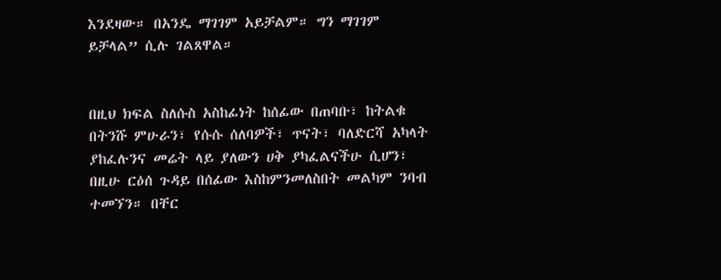እንደዛው። በአንዴ ማገገም አይቻልም። ግን ማገገም ይቻላል” ሲሉ ገልጸዋል።


በዚህ ክፍል ስለሱስ አስከፊነት ከሰፊው በጠባቡ፣ ከትልቁ በትንሹ ምሁራን፣ የሱሱ ሰለባዎች፣ ጥናት፣ ባለድርሻ አካላት ያከፈሉንና መሬት ላይ ያለውን ሀቅ ያካፈልናችሁ ሲሆን፣ በዚሁ ርዕሰ ጉዳይ በሰፊው እስከምንመለስበት መልካም ንባብ ተመኘን። በቸር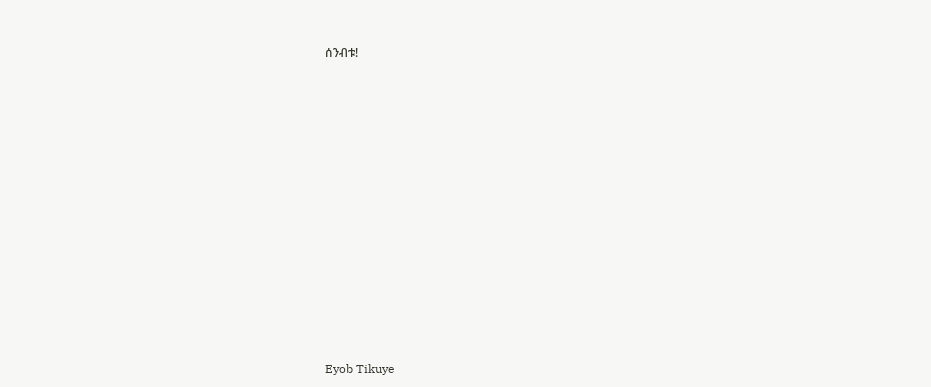ሰንብቱ!























Eyob Tikuye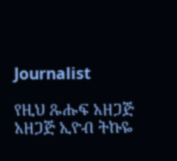Journalist

የዚህ ጹሑፍ አዘጋጅ አዘጋጅ ኢዮብ ትኩዬ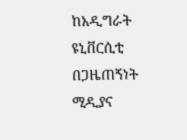ከአዲግራት ዩኒቨርሲቲ በጋዜጠኝነት ሚዲያና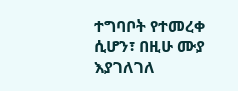ተግባቦት የተመረቀ ሲሆን፣ በዚሁ ሙያ እያገለገለ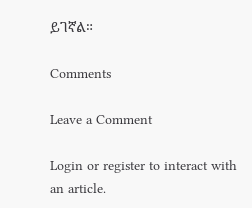ይገኛል።

Comments

Leave a Comment

Login or register to interact with an article.